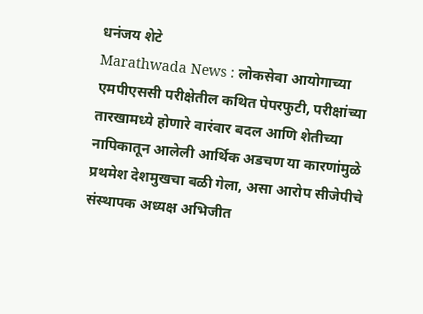धनंजय शेटे
Marathwada News : लोकसेवा आयोगाच्या एमपीएससी परीक्षेतील कथित पेपरफुटी, परीक्षांच्या तारखामध्ये होणारे वारंवार बदल आणि शेतीच्या नापिकातून आलेली आर्थिक अडचण या कारणांमुळे प्रथमेश देशमुखचा बळी गेला, असा आरोप सीजेपीचे संस्थापक अध्यक्ष अभिजीत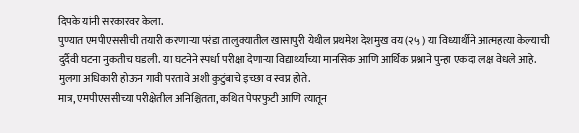दिपके यांनी सरकारवर केला.
पुण्यात एमपीएससीची तयारी करणाऱ्या परंडा तालुक्यातील खासापुरी येथील प्रथमेश देशमुख वय (२५ ) या विध्यार्थीने आत्महत्या केल्याची दुर्दैवी घटना नुकतीच घडली. या घटनेने स्पर्धा परीक्षा देणाऱ्या विद्यार्थ्यांच्या मानसिक आणि आर्थिक प्रश्नाने पुन्हा एकदा लक्ष वेधले आहे. मुलगा अधिकारी होऊन गावी परतावे अशी कुटुंबाचे इच्छा व स्वप्न होते.
मात्र, एमपीएससीच्या परीक्षेतील अनिश्चितता, कथित पेपरफुटी आणि त्यातून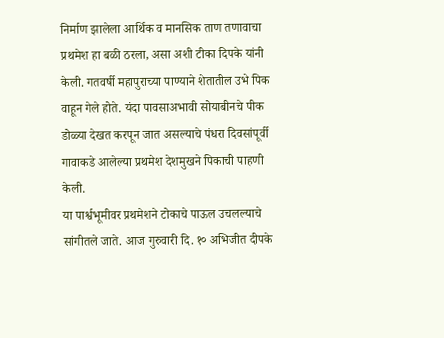निर्माण झालेला आर्थिक व मानसिक ताण तणावाचा प्रथमेश हा बळी ठरला, असा अशी टीका दिपके यांनी केली. गतवर्षी महापुराच्या पाण्याने शेतातील उभे पिक वाहून गेले होते. यंदा पावसाअभावी सोयाबीनचे पीक डोळ्या देखत करपून जात असल्याचे पंधरा दिवसांपूर्वी गावाकडे आलेल्या प्रथमेश देशमुखने पिकाची पाहणी केली.
या पार्श्वभूमीवर प्रथमेशने टोकाचे पाऊल उचलल्याचे सांगीतले जाते. आज गुरुवारी दि. १० अभिजीत दीपके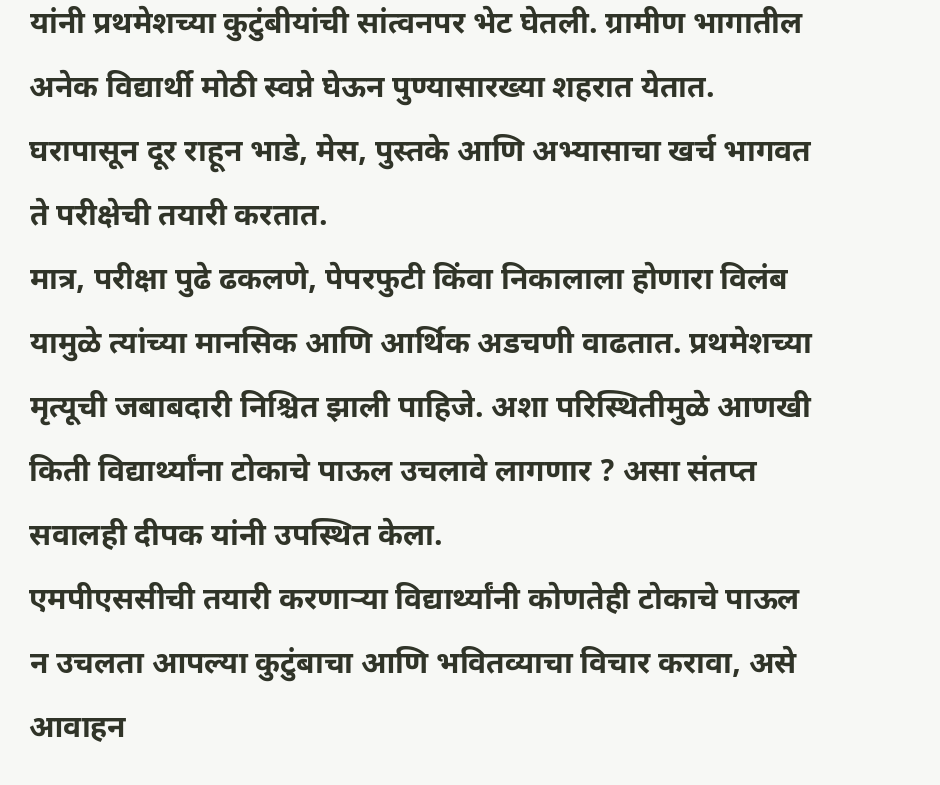यांनी प्रथमेशच्या कुटुंबीयांची सांत्वनपर भेट घेतली. ग्रामीण भागातील अनेक विद्यार्थी मोठी स्वप्ने घेऊन पुण्यासारख्या शहरात येतात. घरापासून दूर राहून भाडे, मेस, पुस्तके आणि अभ्यासाचा खर्च भागवत ते परीक्षेची तयारी करतात.
मात्र, परीक्षा पुढे ढकलणे, पेपरफुटी किंवा निकालाला होणारा विलंब यामुळे त्यांच्या मानसिक आणि आर्थिक अडचणी वाढतात. प्रथमेशच्या मृत्यूची जबाबदारी निश्चित झाली पाहिजे. अशा परिस्थितीमुळे आणखी किती विद्यार्थ्यांना टोकाचे पाऊल उचलावे लागणार ? असा संतप्त सवालही दीपक यांनी उपस्थित केला.
एमपीएससीची तयारी करणाऱ्या विद्यार्थ्यांनी कोणतेही टोकाचे पाऊल न उचलता आपल्या कुटुंबाचा आणि भवितव्याचा विचार करावा, असे आवाहन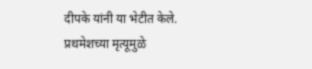दीपके यांनी या भेटीत केले. प्रथमेशच्या मृत्यूमुळे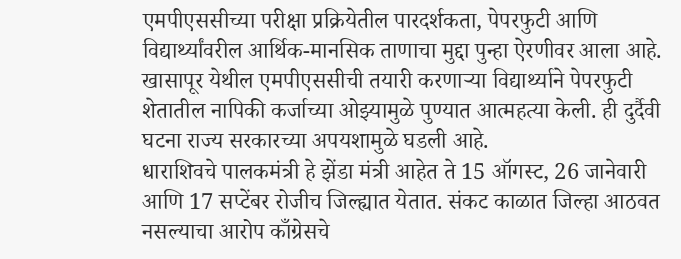एमपीएससीच्या परीक्षा प्रक्रियेतील पारदर्शकता, पेपरफुटी आणि विद्यार्थ्यांवरील आर्थिक-मानसिक ताणाचा मुद्दा पुन्हा ऐरणीवर आला आहे.
खासापूर येथील एमपीएससीची तयारी करणाऱ्या विद्यार्थ्याने पेपरफुटी शेतातील नापिकी कर्जाच्या ओझ्यामुळे पुण्यात आत्महत्या केली. ही दुर्दैवी घटना राज्य सरकारच्या अपयशामुळे घडली आहे.
धाराशिवचे पालकमंत्री हे झेंडा मंत्री आहेत ते 15 ऑगस्ट, 26 जानेवारी आणि 17 सप्टेंबर रोजीच जिल्ह्यात येतात. संकट काळात जिल्हा आठवत नसल्याचा आरोप काँग्रेसचे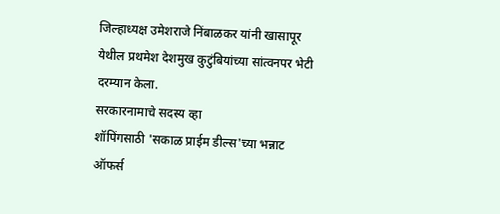जिल्हाध्यक्ष उमेशराजे निंबाळकर यांनी खासापूर येथील प्रथमेश देशमुख कुटुंबियांच्या सांत्वनपर भेटी दरम्यान केला.
सरकारनामाचे सदस्य व्हा
शॉपिंगसाठी 'सकाळ प्राईम डील्स'च्या भन्नाट ऑफर्स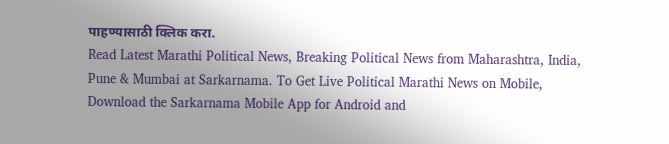पाहण्यासाठी क्लिक करा.
Read Latest Marathi Political News, Breaking Political News from Maharashtra, India, Pune & Mumbai at Sarkarnama. To Get Live Political Marathi News on Mobile, Download the Sarkarnama Mobile App for Android and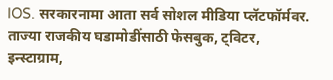IOS. सरकारनामा आता सर्व सोशल मीडिया प्लॅटफॉर्मवर. ताज्या राजकीय घडामोडींसाठी फेसबुक, ट्विटर, इन्स्टाग्राम,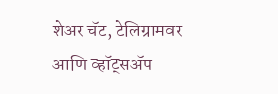शेअर चॅट, टेलिग्रामवर आणि व्हॉट्सॲप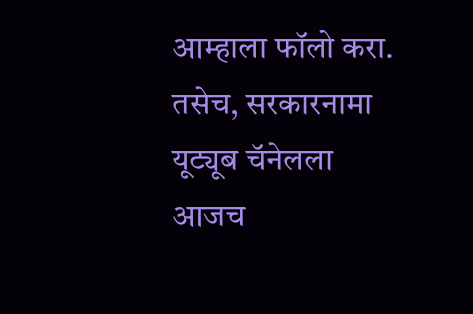आम्हाला फॉलो करा. तसेच, सरकारनामा यूट्यूब चॅनेलला आजच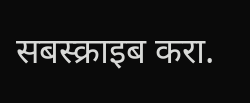सबस्क्राइब करा.